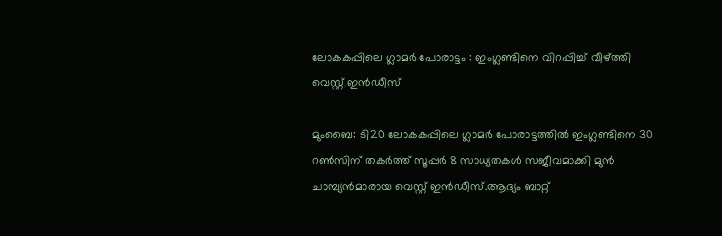ലോകകപ്പിലെ ഗ്ലാമർ പോരാട്ടം : ഇംഗ്ലണ്ടിനെ വിറപ്പിച്ച് വീഴ്ത്തി വെസ്റ്റ് ഇൻഡീസ്

മുംബൈ: ടി20 ലോകകപ്പിലെ ഗ്ലാമർ പോരാട്ടത്തില്‍ ഇംഗ്ലണ്ടിനെ 30 റണ്‍സിന് തകര്‍ത്ത് സൂപ്പര്‍ 8 സാധ്യതകള്‍ സജീവമാക്കി മുന്‍ ചാമ്പ്യൻമാരായ വെസ്റ്റ് ഇൻഡീസ്.ആദ്യം ബാറ്റ്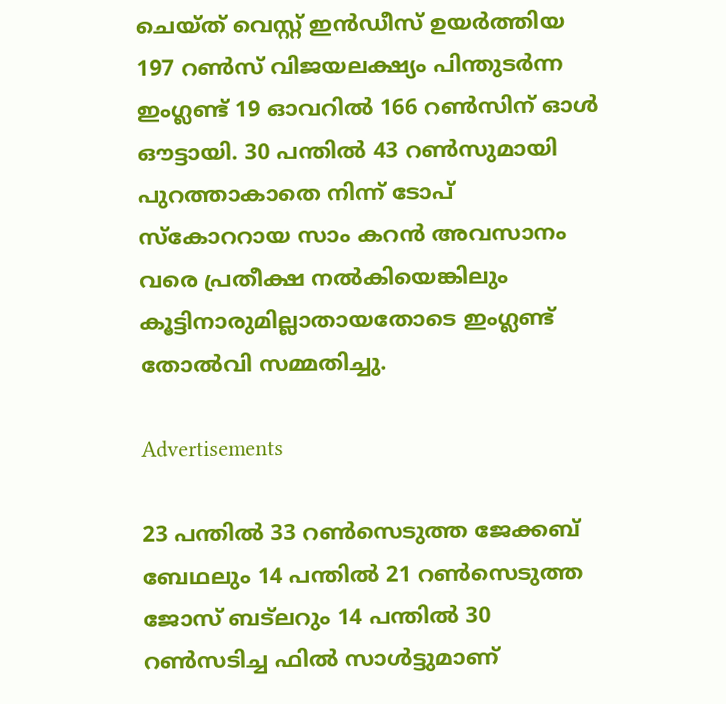ചെയ്ത് വെസ്റ്റ് ഇന്‍ഡീസ് ഉയര്‍ത്തിയ 197 റണ്‍സ് വിജയലക്ഷ്യം പിന്തുടര്‍ന്ന ഇംഗ്ലണ്ട് 19 ഓവറില്‍ 166 റണ്‍സിന് ഓള്‍ ഔട്ടായി. 30 പന്തില്‍ 43 റണ്‍സുമായി പുറത്താകാതെ നിന്ന് ടോപ് സ്കോററായ സാം കറന്‍ അവസാനം വരെ പ്രതീക്ഷ നല്‍കിയെങ്കിലും കൂട്ടിനാരുമില്ലാതായതോടെ ഇംഗ്ലണ്ട് തോല്‍വി സമ്മതിച്ചു.

Advertisements

23 പന്തില്‍ 33 റണ്‍സെടുത്ത ജേക്കബ് ബേഥലും 14 പന്തില്‍ 21 റണ്‍സെടുത്ത ജോസ് ബട്‌ലറും 14 പന്തില്‍ 30 റണ്‍സടിച്ച ഫില്‍ സാള്‍ട്ടുമാണ്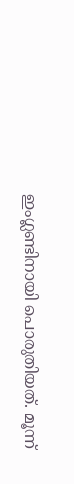ഇംഗ്ലണ്ടിനായി പൊരുതിയത്. മൂന്ന്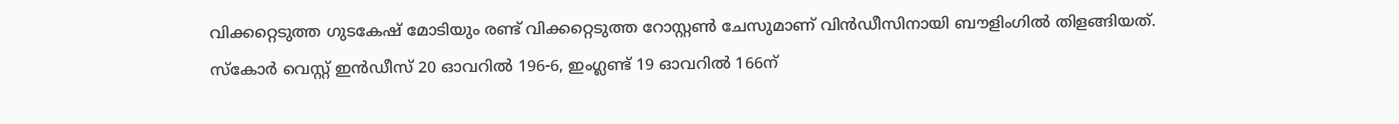വിക്കറ്റെടുത്ത ഗുടകേഷ് മോടിയും രണ്ട് വിക്കറ്റെടുത്ത റോസ്റ്റണ്‍ ചേസുമാണ് വിന്‍ഡീസിനായി ബൗളിംഗില്‍ തിളങ്ങിയത്. സ്കോര്‍ വെസ്റ്റ് ഇന്‍ഡീസ് 20 ഓവറില്‍ 196-6, ഇംഗ്ലണ്ട് 19 ഓവറില്‍ 166ന്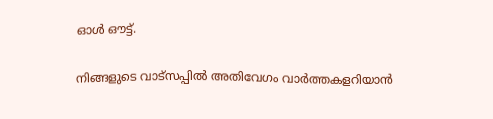ഓള്‍ ഔട്ട്.


നിങ്ങളുടെ വാട്സപ്പിൽ അതിവേഗം വാർത്തകളറിയാൻ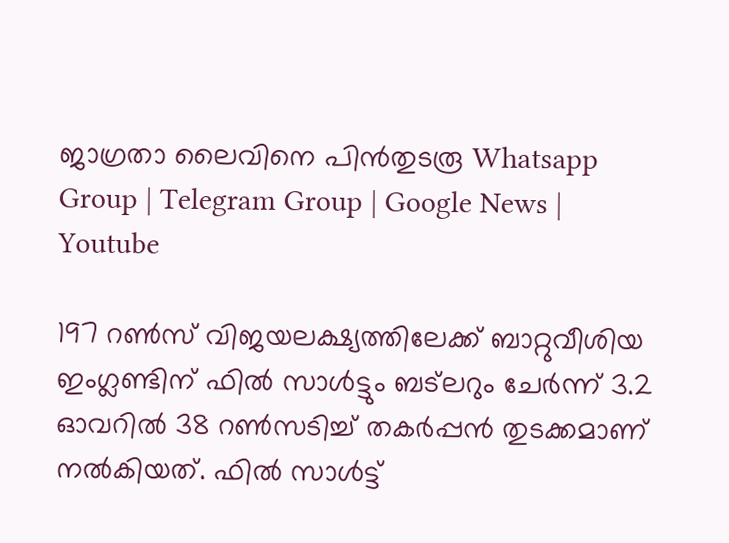ജാഗ്രതാ ലൈവിനെ പിൻതുടരൂ Whatsapp Group | Telegram Group | Google News | Youtube

197 റണ്‍സ് വിജയലക്ഷ്യത്തിലേക്ക് ബാറ്റുവീശിയ ഇംഗ്ലണ്ടിന് ഫില്‍ സാള്‍ട്ടും ബട്‌ലറും ചേര്‍ന്ന് 3.2 ഓവറില്‍ 38 റണ്‍സടിച്ച്‌ തകര്‍പ്പന്‍ തുടക്കമാണ് നല്‍കിയത്. ഫില്‍ സാള്‍ട്ട്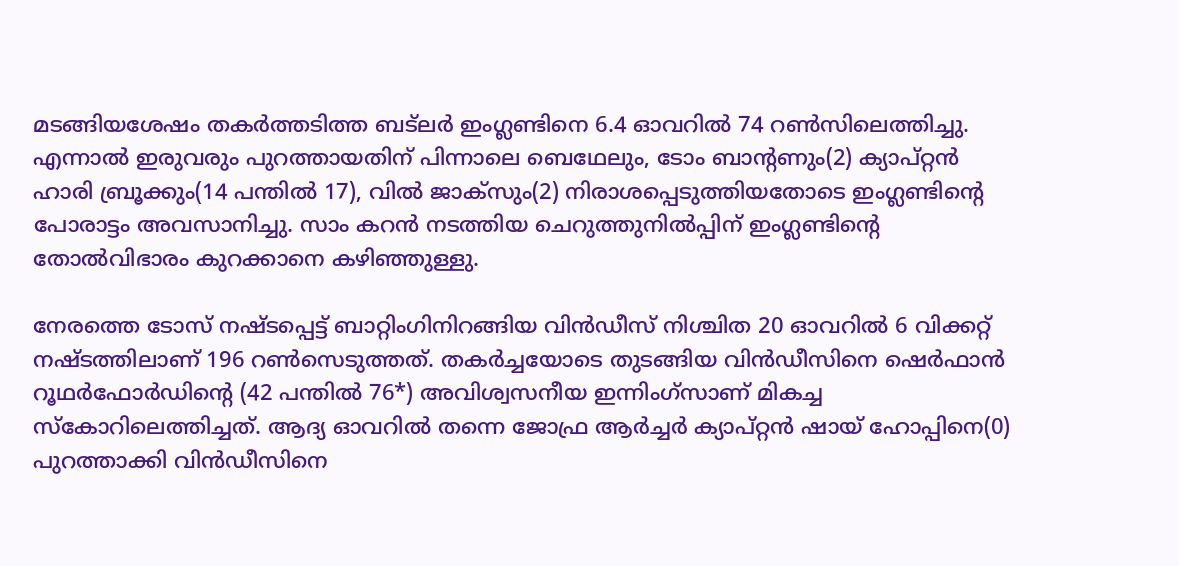മടങ്ങിയശേഷം തകര്‍ത്തടിത്ത ബട്‌ലര്‍ ഇംഗ്ലണ്ടിനെ 6.4 ഓവറില്‍ 74 റണ്‍സിലെത്തിച്ചു. എന്നാല്‍ ഇരുവരും പുറത്തായതിന് പിന്നാലെ ബെഥേലും, ടോം ബാന്‍റണും(2) ക്യാപ്റ്റൻ ഹാരി ബ്രൂക്കും(14 പന്തില്‍ 17), വില്‍ ജാക്സും(2) നിരാശപ്പെടുത്തിയതോടെ ഇംഗ്ലണ്ടിന്‍റെ പോരാട്ടം അവസാനിച്ചു. സാം കറന്‍ നടത്തിയ ചെറുത്തുനില്‍പ്പിന് ഇംഗ്ലണ്ടിന്‍റെ തോല്‍വിഭാരം കുറക്കാനെ കഴിഞ്ഞുള്ളു.

നേരത്തെ ടോസ് നഷ്ടപ്പെട്ട് ബാറ്റിംഗിനിറങ്ങിയ വിൻഡീസ് നിശ്ചിത 20 ഓവറില്‍ 6 വിക്കറ്റ് നഷ്ടത്തിലാണ് 196 റണ്‍സെടുത്തത്. തകർച്ചയോടെ തുടങ്ങിയ വിൻഡീസിനെ ഷെർഫാൻ റൂഥർഫോർഡിന്‍റെ (42 പന്തില്‍ 76*) അവിശ്വസനീയ ഇന്നിംഗ്‌സാണ് മികച്ച സ്കോറിലെത്തിച്ചത്. ആദ്യ ഓവറില്‍ തന്നെ ജോഫ്ര ആർച്ചർ ക്യാപ്റ്റൻ ഷായ് ഹോപ്പിനെ(0) പുറത്താക്കി വിന്‍ഡീസിനെ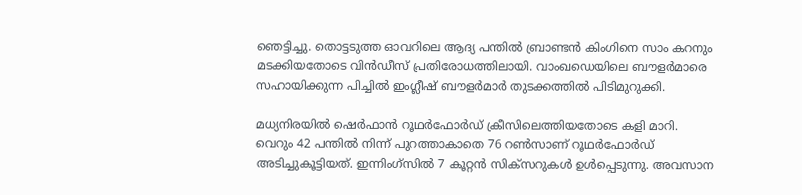ഞെട്ടിച്ചു. തൊട്ടടുത്ത ഓവറിലെ ആദ്യ പന്തില്‍ ബ്രാണ്ടൻ കിംഗിനെ സാം കറനും മടക്കിയതോടെ വിൻഡീസ് പ്രതിരോധത്തിലായി. വാംഖഡെയിലെ ബൗളർമാരെ സഹായിക്കുന്ന പിച്ചില്‍ ഇംഗ്ലീഷ് ബൗളർമാർ തുടക്കത്തില്‍ പിടിമുറുക്കി.

മധ്യനിരയില്‍ ഷെർഫാൻ റൂഥർഫോർഡ് ക്രീസിലെത്തിയതോടെ കളി മാറി. വെറും 42 പന്തില്‍ നിന്ന് പുറത്താകാതെ 76 റണ്‍സാണ് റൂഥര്‍ഫോര്‍ഡ് അടിച്ചുകൂട്ടിയത്. ഇന്നിംഗ്‌സില്‍ 7 കൂറ്റൻ സിക്സറുകള്‍ ഉള്‍പ്പെടുന്നു. അവസാന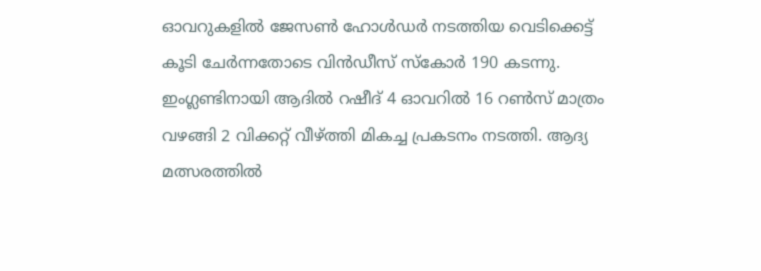ഓവറുകളില്‍ ജേസണ്‍ ഹോള്‍ഡർ നടത്തിയ വെടിക്കെട്ട് കൂടി ചേർന്നതോടെ വിൻഡീസ് സ്കോർ 190 കടന്നു. ഇംഗ്ലണ്ടിനായി ആദില്‍ റഷീദ് 4 ഓവറില്‍ 16 റണ്‍സ് മാത്രം വഴങ്ങി 2 വിക്കറ്റ് വീഴ്ത്തി മികച്ച പ്രകടനം നടത്തി. ആദ്യ മത്സരത്തില്‍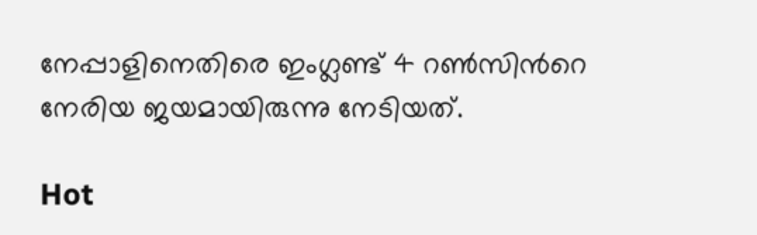നേപ്പാളിനെതിരെ ഇംഗ്ലണ്ട് 4 റണ്‍സിന്‍റെ നേരിയ ജയമായിരുന്നു നേടിയത്.

Hot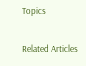Topics

Related Articles